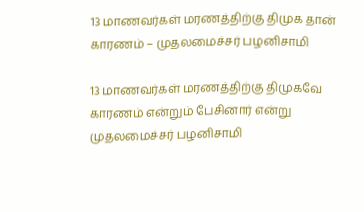13 மாணவர்கள் மரணத்திற்கு திமுக தான் காரணம் – முதலமைச்சர் பழனிசாமி

13 மாணவர்கள் மரணத்திற்கு திமுகவே காரணம் என்றும் பேசினார் என்று முதலமைச்சர் பழனிசாமி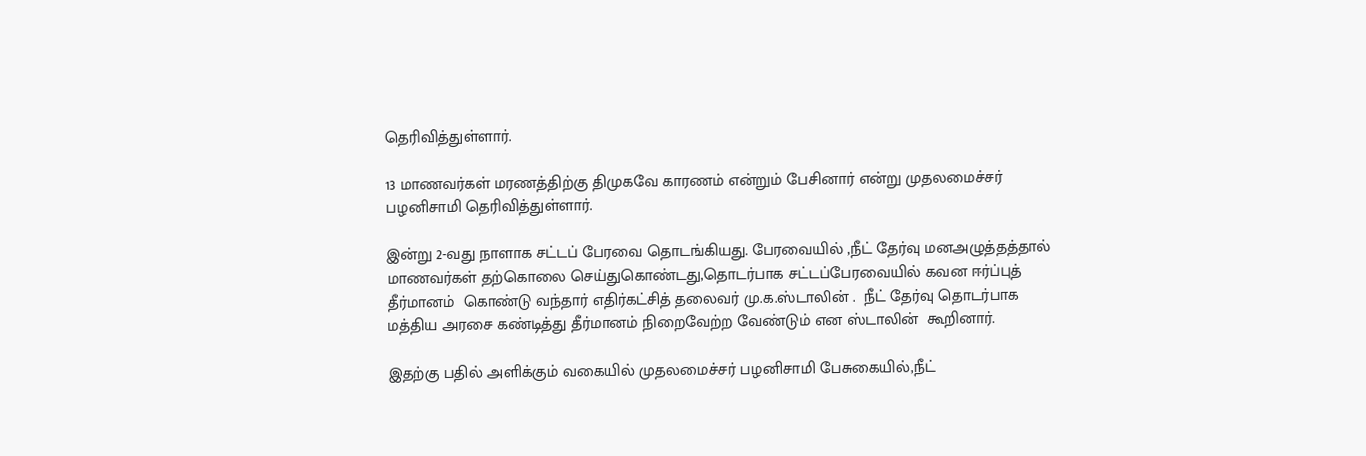தெரிவித்துள்ளார்.

13 மாணவர்கள் மரணத்திற்கு திமுகவே காரணம் என்றும் பேசினார் என்று முதலமைச்சர் பழனிசாமி தெரிவித்துள்ளார்.

இன்று 2-வது நாளாக சட்டப் பேரவை தொடங்கியது. பேரவையில் ,நீட் தேர்வு மனஅழுத்தத்தால் மாணவர்கள் தற்கொலை செய்துகொண்டது,தொடர்பாக சட்டப்பேரவையில் கவன ஈர்ப்புத் தீர்மானம்  கொண்டு வந்தார் எதிர்கட்சித் தலைவர் மு.க.ஸ்டாலின் .  நீட் தேர்வு தொடர்பாக மத்திய அரசை கண்டித்து தீர்மானம் நிறைவேற்ற வேண்டும் என ஸ்டாலின்  கூறினார்.

இதற்கு பதில் அளிக்கும் வகையில் முதலமைச்சர் பழனிசாமி பேசுகையில்,நீட்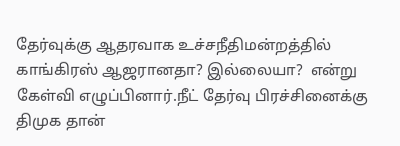தேர்வுக்கு ஆதரவாக உச்சநீதிமன்றத்தில் காங்கிரஸ் ஆஜரானதா? இல்லையா?  என்று கேள்வி எழுப்பினார்.நீட் தேர்வு பிரச்சினைக்கு திமுக தான்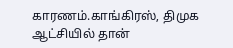காரணம்.காங்கிரஸ், திமுக ஆட்சியில் தான்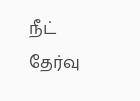நீட் தேர்வு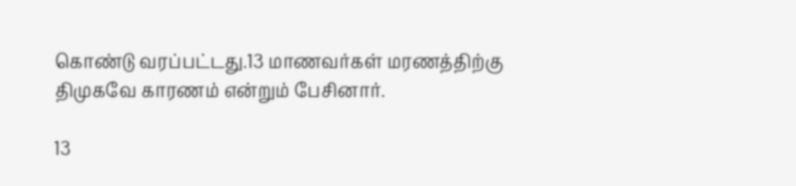கொண்டு வரப்பட்டது.13 மாணவர்கள் மரணத்திற்கு திமுகவே காரணம் என்றும் பேசினார்.

13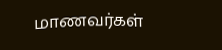மாணவர்கள்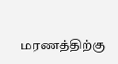மரணத்திற்கு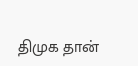திமுக தான்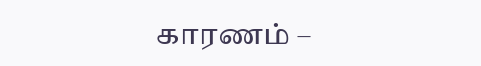காரணம் –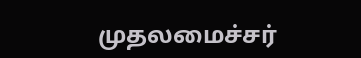முதலமைச்சர்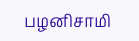பழனிசாமி